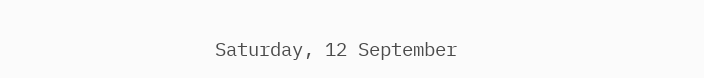Saturday, 12 September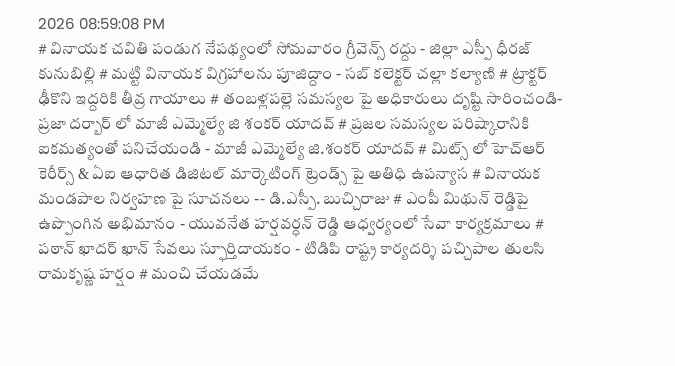2026 08:59:08 PM
# వినాయక చవితి పండుగ నేపథ్యంలో సోమవారం గ్రీవెన్స్ రద్దు - జిల్లా ఎస్పీ ధీరజ్ కునుబిల్లి # మట్టి వినాయక విగ్రహాలను పూజిద్దాం - సబ్ కలెక్టర్ చల్లా కల్యాణి # ట్రాక్టర్ ఢీకొని ఇద్దరికి తీవ్ర గాయాలు # తంబళ్లపల్లె సమస్యల పై అధికారులు దృష్టి సారించండి-ప్రజా దర్బార్ లో మాజీ ఎమ్మెల్యే జి శంకర్ యాదవ్ # ప్రజల సమస్యల పరిష్కారానికి ఐకమత్యంతో పనిచేయండి - మాజీ ఎమ్మెల్యే జి.శంకర్ యాదవ్ # మిట్స్ లో హెచ్‌ఆర్ కెరీర్స్ & ఏఐ ఆధారిత డిజిటల్ మార్కెటింగ్ ట్రెండ్స్ పై అతిధి ఉపన్యాస # వినాయక మండపాల నిర్వహణ పై సూచనలు -- డి.ఎస్పీ. బుచ్చిరాజు # ఎంపీ మిథున్ రెడ్డిపై ఉప్పొంగిన అభిమానం - యువనేత హర్షవర్ధన్ రెడ్డి ఆధ్వర్యంలో సేవా కార్యక్రమాలు # పఠాన్ ఖాదర్ ఖాన్ సేవలు స్ఫూర్తిదాయకం - టిడిపి రాష్ట్ర కార్యదర్శి పచ్చిపాల తులసి రామకృష్ణ హర్షం # మంచి చేయడమే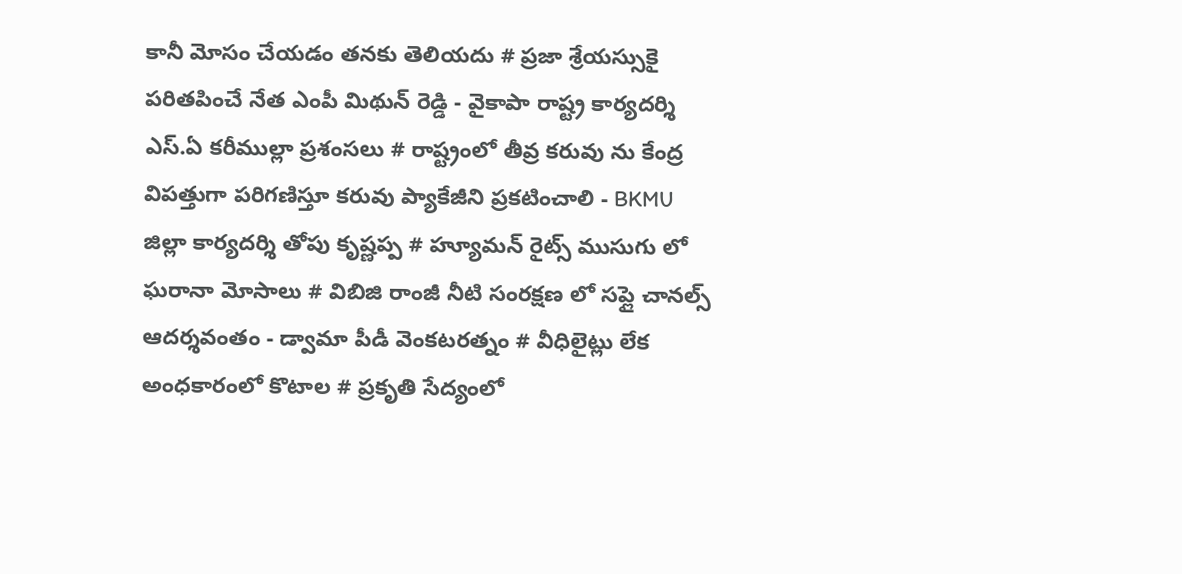కానీ మోసం చేయడం తనకు తెలియదు # ప్రజా శ్రేయస్సుకై పరితపించే నేత ఎంపీ మిథున్ రెడ్డి - వైకాపా రాష్ట్ర కార్యదర్శి ఎస్.ఏ కరీముల్లా ప్రశంసలు # రాష్ట్రంలో తీవ్ర కరువు ను కేంద్ర విపత్తుగా పరిగణిస్తూ కరువు ప్యాకేజీని ప్రకటించాలి - BKMU జిల్లా కార్యదర్శి తోపు కృష్ణప్ప # హ్యూమన్ రైట్స్ ముసుగు లో ఘరానా మోసాలు # విబిజి రాంజీ నీటి సంరక్షణ లో సప్లై చానల్స్ ఆదర్శవంతం - డ్వామా పీడీ వెంకటరత్నం # వీధిలైట్లు లేక అంధకారంలో కొటాల # ప్రకృతి సేద్యంలో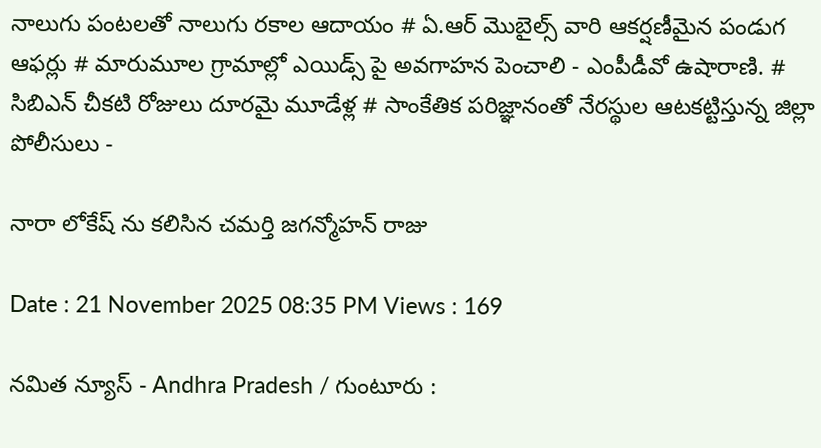నాలుగు పంటలతో నాలుగు రకాల ఆదాయం # ఏ.ఆర్ మొబైల్స్ వారి ఆకర్షణీమైన పండుగ ఆఫర్లు # మారుమూల గ్రామాల్లో ఎయిడ్స్ పై అవగాహన పెంచాలి - ఎంపీడీవో ఉషారాణి. # సిబిఎన్ చీకటి రోజులు దూరమై మూడేళ్ల # సాంకేతిక పరిజ్ఞానంతో నేరస్థుల ఆటకట్టిస్తున్న జిల్లా పోలీసులు -

నారా లోకేష్ ను కలిసిన చమర్తి జగన్మోహన్ రాజు

Date : 21 November 2025 08:35 PM Views : 169

నమిత న్యూస్ - Andhra Pradesh / గుంటూరు :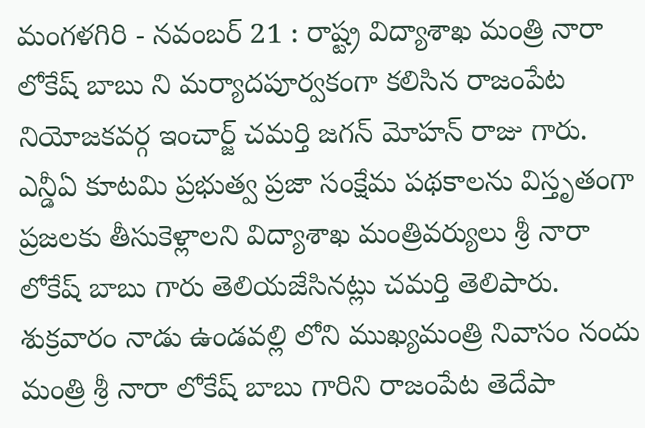మంగళగిరి - నవంబర్ 21 : రాష్ట్ర విద్యాశాఖ మంత్రి నారా లోకేష్ బాబు ని మర్యాదపూర్వకంగా కలిసిన రాజంపేట నియోజకవర్గ ఇంచార్జ్ చమర్తి జగన్ మోహన్ రాజు గారు. ఎన్డీఏ కూటమి ప్రభుత్వ ప్రజా సంక్షేమ పథకాలను విస్తృతంగా ప్రజలకు తీసుకెళ్లాలని విద్యాశాఖ మంత్రివర్యులు శ్రీ నారా లోకేష్ బాబు గారు తెలియజేసినట్లు చమర్తి తెలిపారు. శుక్రవారం నాడు ఉండవల్లి లోని ముఖ్యమంత్రి నివాసం నందు మంత్రి శ్రీ నారా లోకేష్ బాబు గారిని రాజంపేట తెదేపా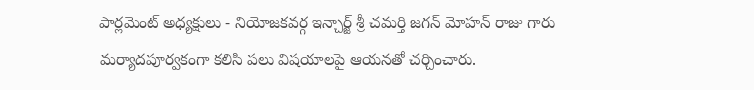పార్లమెంట్ అధ్యక్షులు - నియోజకవర్గ ఇన్చార్జ్ శ్రీ చమర్తి జగన్ మోహన్ రాజు గారు మర్యాదపూర్వకంగా కలిసి పలు విషయాలపై ఆయనతో చర్చించారు.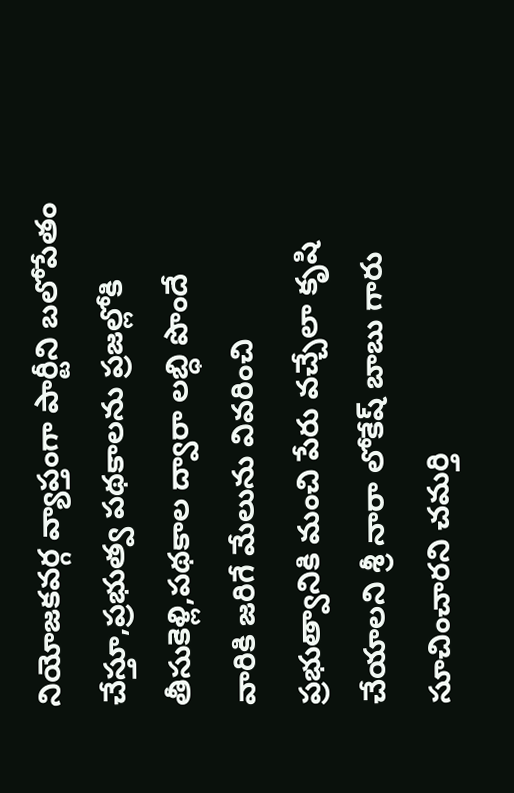నియోజకవర్గ వ్యాప్తంగా పార్టీని బలోపేతం చేస్తూ,ప్రభుత్వ పథకాలను ప్రజల్లోకి తీసుకెళ్లి,పథకాల ద్వారా లబ్ధి పొందే వారికి జరిగే మేలును వివరించి ప్రభుత్వానికి మంచి పేరు వచ్చేలా కృషి చేయాలని శ్రీ నారా లోకేష్ బాబు గారు సూచించారని చమర్తి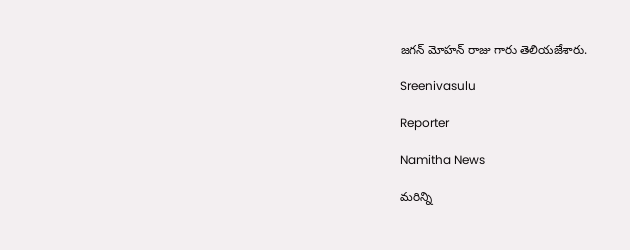జగన్ మోహన్ రాజు గారు తెలియజేశారు.

Sreenivasulu

Reporter

Namitha News

మరిన్ని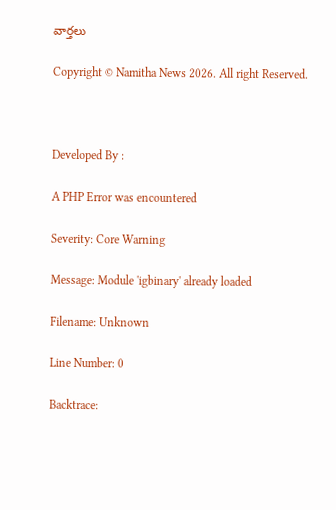వార్తలు

Copyright © Namitha News 2026. All right Reserved.



Developed By :

A PHP Error was encountered

Severity: Core Warning

Message: Module 'igbinary' already loaded

Filename: Unknown

Line Number: 0

Backtrace: